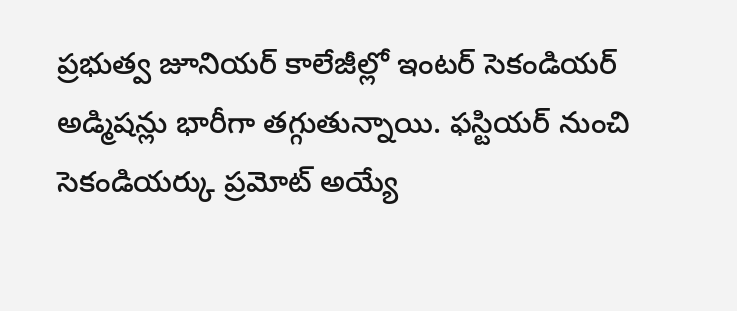ప్రభుత్వ జూనియర్ కాలేజీల్లో ఇంటర్ సెకండియర్ అడ్మిషన్లు భారీగా తగ్గుతున్నాయి. ఫస్టియర్ నుంచి సెకండియర్కు ప్రమోట్ అయ్యే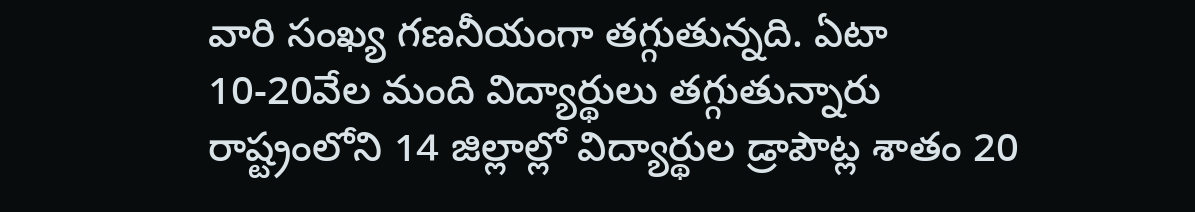వారి సంఖ్య గణనీయంగా తగ్గుతున్నది. ఏటా 10-20వేల మంది విద్యార్థులు తగ్గుతున్నారు
రాష్ట్రంలోని 14 జిల్లాల్లో విద్యార్థుల డ్రాపౌట్ల శాతం 20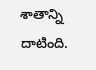శాతాన్ని దాటింది.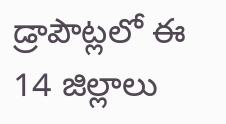డ్రాపౌట్లలో ఈ 14 జిల్లాలు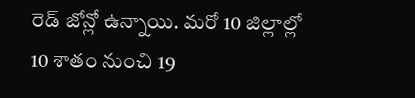రెడ్ జోన్లో ఉన్నాయి. మరో 10 జిల్లాల్లో 10 శాతం నుంచి 19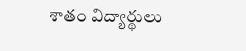శాతం విద్యార్థులు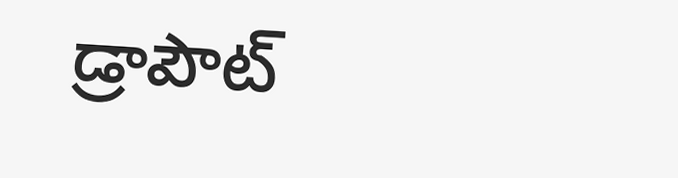డ్రాపౌట్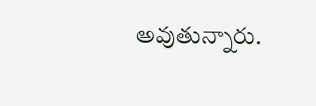అవుతున్నారు.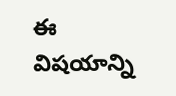ఈ విషయాన్ని